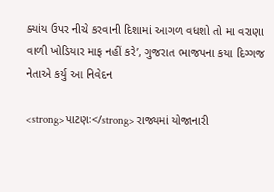ક્યાંય ઉપર નીચે કરવાની દિશામાં આગળ વધશો તો મા વરાણા વાળી ખોડિયાર માફ નહીં કરે’, ગુજરાત ભાજપના કયા દિગ્ગજ નેતાએ કર્યુ આ નિવેદન

<strong>પાટણઃ</strong> રાજ્યમાં યોજાનારી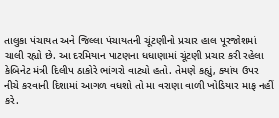તાલુકા પંચાયત અને જિલ્લા પંચાયતની ચૂંટણીનો પ્રચાર હાલ પૂરજોશમાં ચાલી રહ્યો છે. આ દરમિયાન પાટણના ધધાણામાં ચૂંટણી પ્રચાર કરી રહેલા કેબિનેટ મંત્રી દિલીપ ઠાકોરે ભાંગરો વાટ્યો હતો. તેમણે કહ્યું, ક્યાંય ઉપર નીચે કરવાની દિશામાં આગળ વધશો તો મા વરાણા વાળી ખોડિયાર માફ નહીં કરે.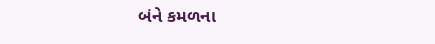બંને કમળના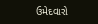ઉમેદવારો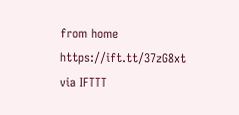from home https://ift.tt/37zG8xt
via IFTTT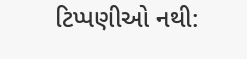ટિપ્પણીઓ નથી: